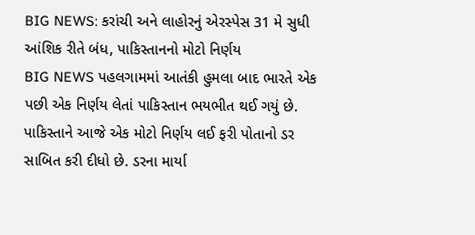BIG NEWS: કરાંચી અને લાહોરનું એરસ્પેસ 31 મે સુધી આંશિક રીતે બંધ, પાકિસ્તાનનો મોટો નિર્ણય
BIG NEWS પહલગામમાં આતંકી હુમલા બાદ ભારતે એક પછી એક નિર્ણય લેતાં પાકિસ્તાન ભયભીત થઈ ગયું છે. પાકિસ્તાને આજે એક મોટો નિર્ણય લઈ ફરી પોતાનો ડર સાબિત કરી દીધો છે. ડરના માર્યા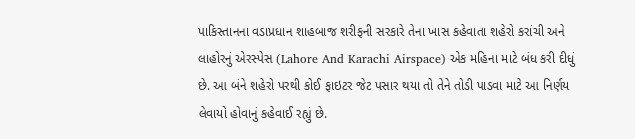પાકિસ્તાનના વડાપ્રધાન શાહબાજ શરીફની સરકારે તેના ખાસ કહેવાતા શહેરો કરાંચી અને લાહોરનું એરસ્પેસ (Lahore And Karachi Airspace) એક મહિના માટે બંધ કરી દીધું છે. આ બંને શહેરો પરથી કોઈ ફાઇટર જેટ પસાર થયા તો તેને તોડી પાડવા માટે આ નિર્ણય લેવાયો હોવાનું કહેવાઈ રહ્યું છે.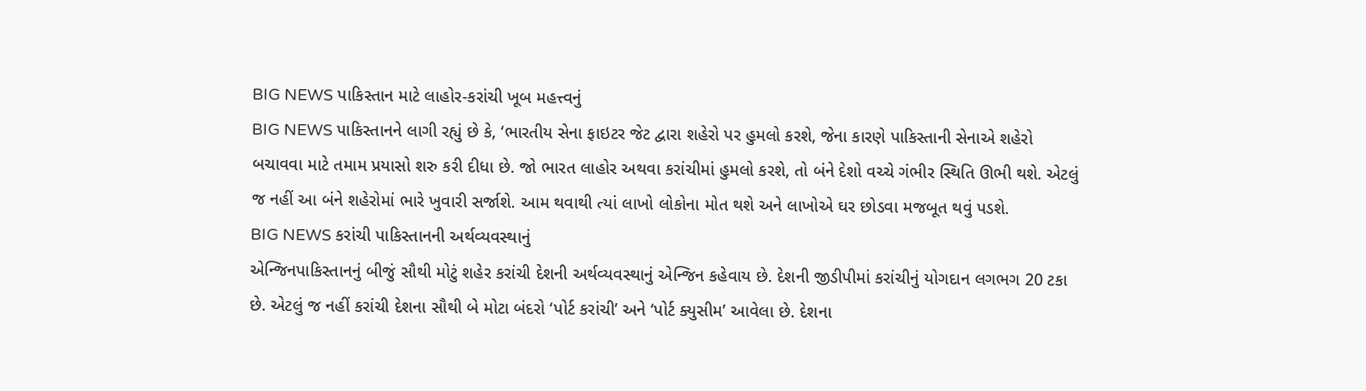BIG NEWS પાકિસ્તાન માટે લાહોર-કરાંચી ખૂબ મહત્ત્વનું
BIG NEWS પાકિસ્તાનને લાગી રહ્યું છે કે, ‘ભારતીય સેના ફાઇટર જેટ દ્વારા શહેરો પર હુમલો કરશે, જેના કારણે પાકિસ્તાની સેનાએ શહેરો બચાવવા માટે તમામ પ્રયાસો શરુ કરી દીધા છે. જો ભારત લાહોર અથવા કરાંચીમાં હુમલો કરશે, તો બંને દેશો વચ્ચે ગંભીર સ્થિતિ ઊભી થશે. એટલું જ નહીં આ બંને શહેરોમાં ભારે ખુવારી સર્જાશે. આમ થવાથી ત્યાં લાખો લોકોના મોત થશે અને લાખોએ ઘર છોડવા મજબૂત થવું પડશે.
BIG NEWS કરાંચી પાકિસ્તાનની અર્થવ્યવસ્થાનું
એન્જિનપાકિસ્તાનનું બીજું સૌથી મોટું શહેર કરાંચી દેશની અર્થવ્યવસ્થાનું એન્જિન કહેવાય છે. દેશની જીડીપીમાં કરાંચીનું યોગદાન લગભગ 20 ટકા છે. એટલું જ નહીં કરાંચી દેશના સૌથી બે મોટા બંદરો ‘પોર્ટ કરાંચી’ અને ‘પોર્ટ ક્યુસીમ’ આવેલા છે. દેશના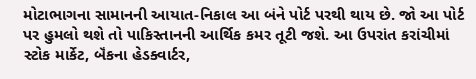મોટાભાગના સામાનની આયાત-નિકાલ આ બંને પોર્ટ પરથી થાય છે. જો આ પોર્ટ પર હુમલો થશે તો પાકિસ્તાનની આર્થિક કમર તૂટી જશે. આ ઉપરાંત કરાંચીમાં સ્ટોક માર્કેટ, બૅંકના હેડક્વાર્ટર,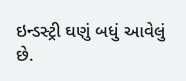ઇન્ડસ્ટ્રી ઘણું બધું આવેલું છે.